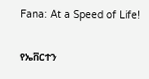Fana: At a Speed of Life!

የኤቨርተን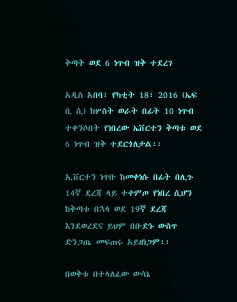ቅጣት ወደ 6 ነጥብ ዝቅ ተደረገ

አዲስ አበባ፣ የካቲት 18፣ 2016 (ኤፍ ቢ ሲ) ከሦስት ወራት በፊት 10 ነጥብ ተቀንሶበት የነበረው ኤቨርተን ቅጣቱ ወደ 6 ነጥብ ዝቅ ተደርጎለታል፡፡

ኢቨርተን ነጥቡ ከመቀነሱ በፊት በሊጉ 14ኛ ደረጃ ላይ ተቀምጦ የነበረ ሲሆን ከቅጣቱ በኋላ ወደ 19ኛ ደረጃ እንደወረደና ይህም በቡድኑ ውስጥ ድንጋጤ መፍጠሩ አይዘነጋም፡፡

በወቅቱ በተላለፈው ውሳኔ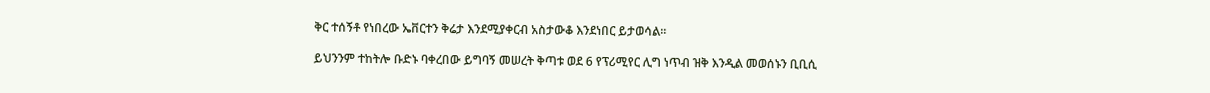ቅር ተሰኝቶ የነበረው ኤቨርተን ቅሬታ እንደሚያቀርብ አስታውቆ እንደነበር ይታወሳል፡፡

ይህንንም ተከትሎ ቡድኑ ባቀረበው ይግባኝ መሠረት ቅጣቱ ወደ 6 የፕሪሚየር ሊግ ነጥብ ዝቅ እንዲል መወሰኑን ቢቢሲ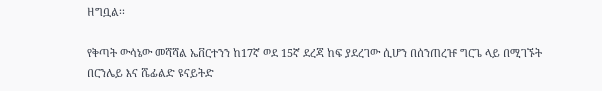ዘግቧል፡፡

የቅጣት ውሳኔው መሻሻል ኤቨርተንን ከ17ኛ ወደ 15ኛ ደረጃ ከፍ ያደረገው ሲሆን በሰንጠረዡ ግርጌ ላይ በሚገኙት በርንሌይ እና ሼፊልድ ዩናይትድ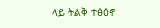ላይ ትልቅ ተፅዕኖ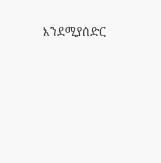እንደሚያሰድር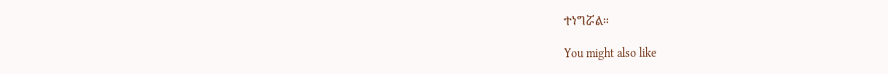ተነግሯል።

You might also like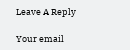Leave A Reply

Your email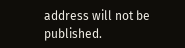address will not be published.